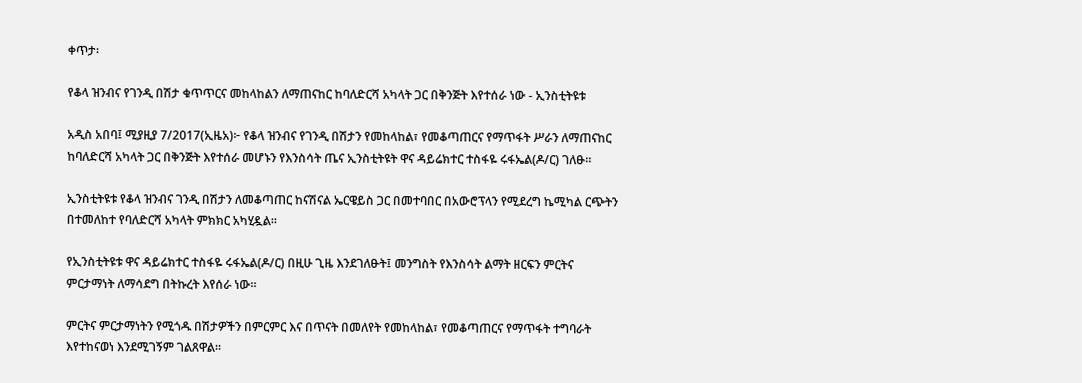ቀጥታ፡

የቆላ ዝንብና የገንዲ በሽታ ቁጥጥርና መከላከልን ለማጠናከር ከባለድርሻ አካላት ጋር በቅንጅት እየተሰራ ነው - ኢንስቲትዩቱ

አዲስ አበባ፤ ሚያዚያ 7/2017(ኢዜአ)፦ የቆላ ዝንብና የገንዲ በሽታን የመከላከል፣ የመቆጣጠርና የማጥፋት ሥራን ለማጠናከር ከባለድርሻ አካላት ጋር በቅንጅት እየተሰራ መሆኑን የእንስሳት ጤና ኢንስቲትዩት ዋና ዳይሬክተር ተስፋዬ ሩፋኤል(ዶ/ር) ገለፁ።

ኢንስቲትዩቱ የቆላ ዝንብና ገንዲ በሽታን ለመቆጣጠር ከናሽናል ኤርዌይስ ጋር በመተባበር በአውሮፕላን የሚደረግ ኬሚካል ርጭትን በተመለከተ የባለድርሻ አካላት ምክክር አካሂዷል።

የኢንስቲትዩቱ ዋና ዳይሬክተር ተስፋዬ ሩፋኤል(ዶ/ር) በዚሁ ጊዜ እንደገለፁት፤ መንግስት የእንስሳት ልማት ዘርፍን ምርትና ምርታማነት ለማሳደግ በትኩረት እየሰራ ነው።

ምርትና ምርታማነትን የሚጎዱ በሽታዎችን በምርምር እና በጥናት በመለየት የመከላከል፣ የመቆጣጠርና የማጥፋት ተግባራት እየተከናወነ እንደሚገኝም ገልጸዋል።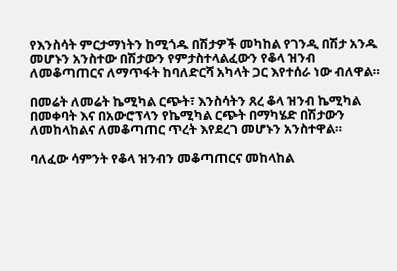የእንስሳት ምርታማነትን ከሚጎዱ በሽታዎች መካከል የገንዲ በሽታ አንዱ መሆኑን አንስተው በሽታውን የምታስተላልፈውን የቆላ ዝንብ ለመቆጣጠርና ለማጥፋት ከባለድርሻ አካላት ጋር እየተሰራ ነው ብለዋል።

በመሬት ለመሬት ኬሚካል ርጭት፣ እንስሳትን ጸረ ቆላ ዝንብ ኬሚካል በመቀባት እና በአውሮፕላን የኬሚካል ርጭት በማካሄድ በሽታውን ለመከላከልና ለመቆጣጠር ጥረት እየደረገ መሆኑን አንስተዋል።

ባለፈው ሳምንት የቆላ ዝንብን መቆጣጠርና መከላከል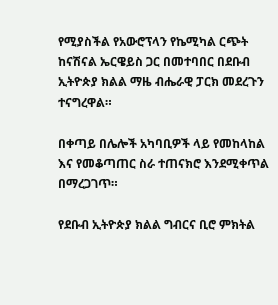የሚያስችል የአውሮፕላን የኬሚካል ርጭት ከናሽናል ኤርዌይስ ጋር በመተባበር በደቡብ ኢትዮጵያ ክልል ማዜ ብሔራዊ ፓርክ መደረጉን ተናግረዋል።

በቀጣይ በሌሎች አካባቢዎች ላይ የመከላከል እና የመቆጣጠር ስራ ተጠናክሮ እንደሚቀጥል በማረጋገጥ።

የደቡብ ኢትዮጵያ ክልል ግብርና ቢሮ ምክትል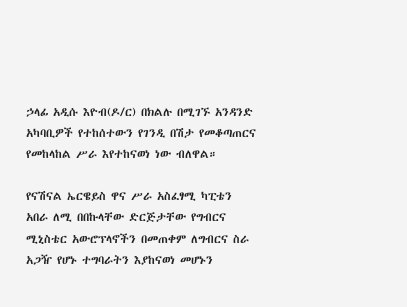ኃላፊ አዲሱ እዮብ(ዶ/ር) በክልሉ በሚገኙ አንዳንድ አካባቢዎች የተከሰተውን የገንዲ በሽታ የመቆጣጠርና የመከላከል ሥራ እየተከናወነ ነው ብለዋል።

የናሽናል ኤርዌይስ ዋና ሥራ አስፈፃሚ ካፒቴን አበራ ለሚ በበኩላቸው ድርጅታቸው የግብርና ሚኒስቴር አውሮፕላኖችን በመጠቀም ለግብርና ስራ አጋዥ የሆኑ ተግባራትን እያከናወነ መሆኑን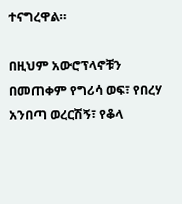ተናግረዋል።

በዚህም አውሮፕላኖቹን በመጠቀም የግሪሳ ወፍ፣ የበረሃ አንበጣ ወረርሽኝ፣ የቆላ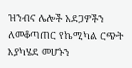ዝንብና ሌሎች አደጋዎችን ለመቆጣጠር የኬሚካል ርጭት እያካሄደ መሆኑን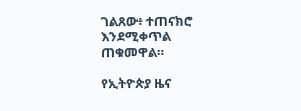ገልጸው፥ ተጠናክሮ እንደሚቀጥል ጠቁመዋል።

የኢትዮጵያ ዜና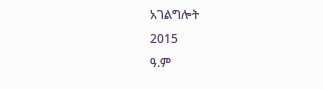አገልግሎት
2015
ዓ.ም